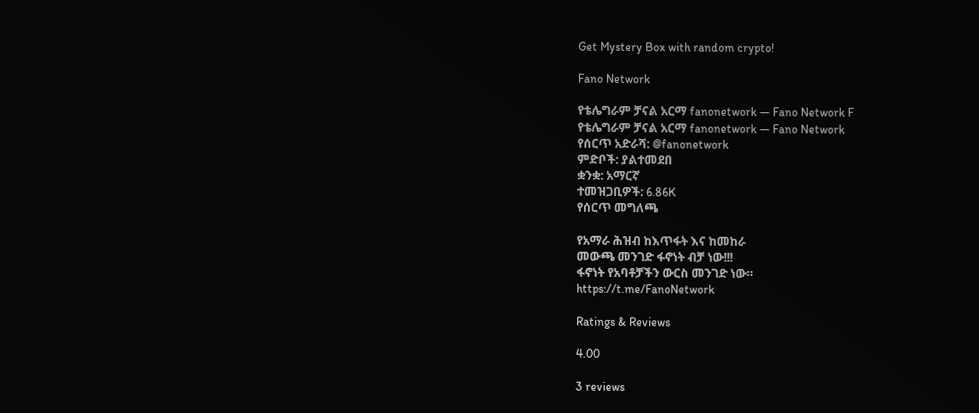Get Mystery Box with random crypto!

Fano Network

የቴሌግራም ቻናል አርማ fanonetwork — Fano Network F
የቴሌግራም ቻናል አርማ fanonetwork — Fano Network
የሰርጥ አድራሻ: @fanonetwork
ምድቦች: ያልተመደበ
ቋንቋ: አማርኛ
ተመዝጋቢዎች: 6.86K
የሰርጥ መግለጫ

የአማራ ሕዝብ ከእጥፋት እና ከመከራ
መውጫ መንገድ ፋኖነት ብቻ ነው!!!
ፋኖነት የአባቶቻችን ውርስ መንገድ ነው።
https://t.me/FanoNetwork

Ratings & Reviews

4.00

3 reviews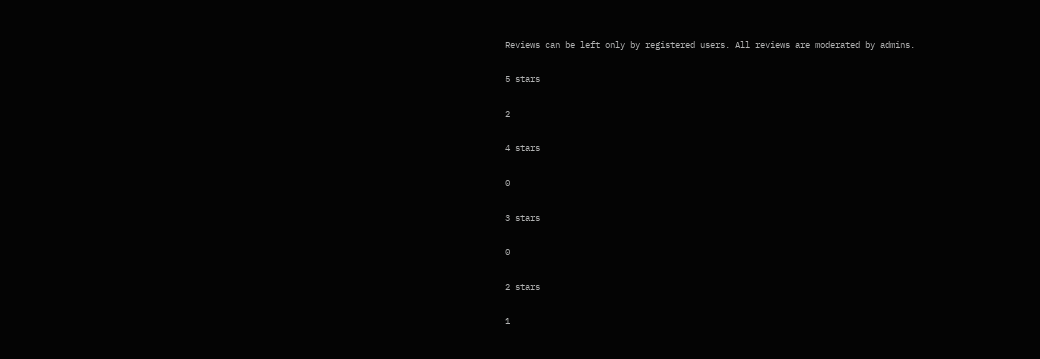Reviews can be left only by registered users. All reviews are moderated by admins.

5 stars

2

4 stars

0

3 stars

0

2 stars

1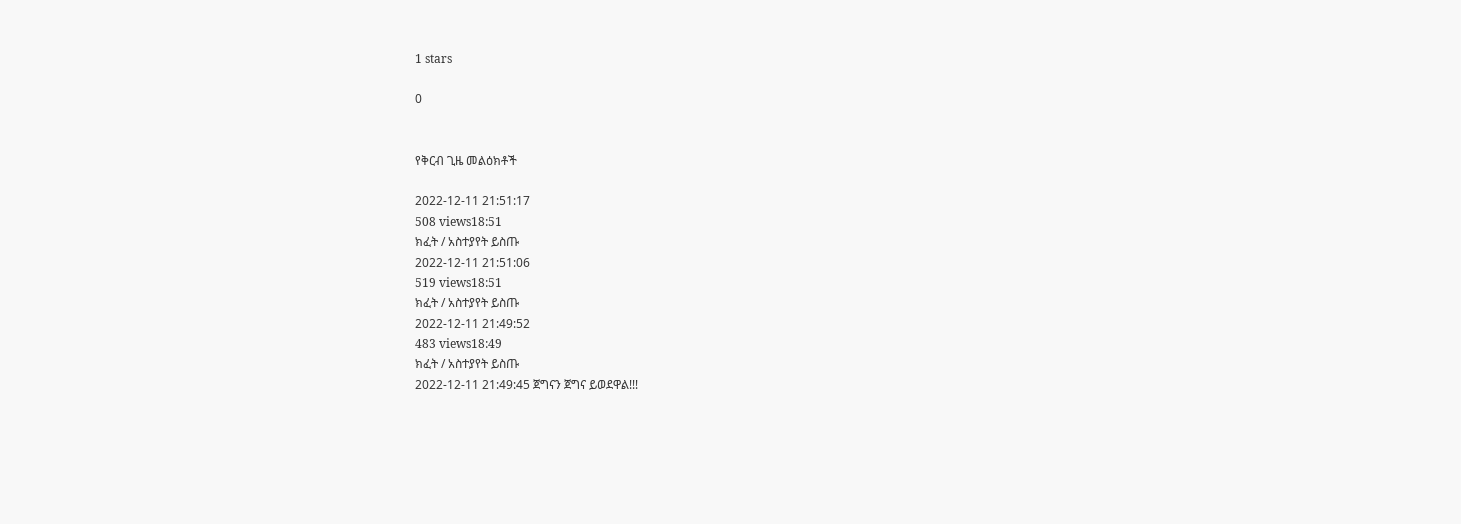1 stars

0


የቅርብ ጊዜ መልዕክቶች

2022-12-11 21:51:17
508 views18:51
ክፈት / አስተያየት ይስጡ
2022-12-11 21:51:06
519 views18:51
ክፈት / አስተያየት ይስጡ
2022-12-11 21:49:52
483 views18:49
ክፈት / አስተያየት ይስጡ
2022-12-11 21:49:45 ጀግናን ጀግና ይወደዋል!!!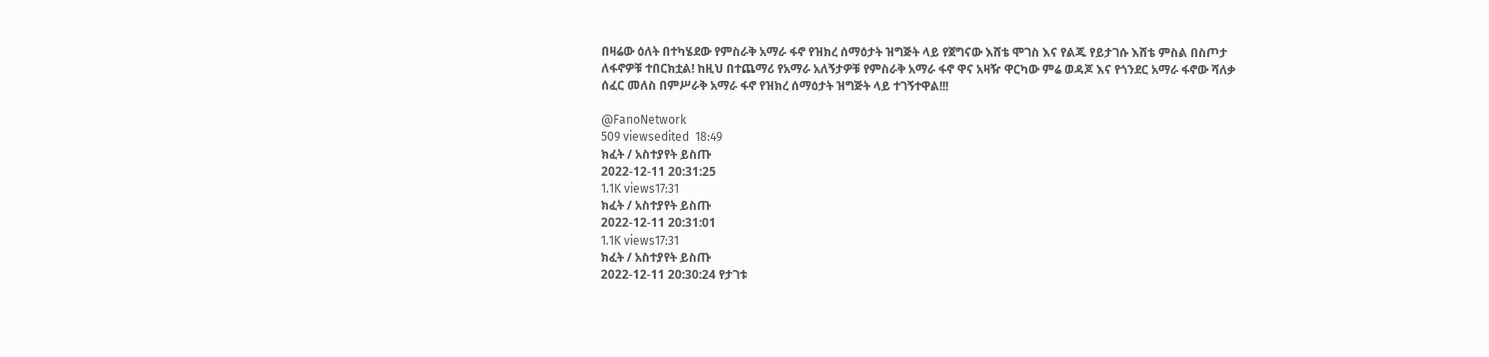በዛሬው ዕለት በተካሄደው የምስራቅ አማራ ፋኖ የዝክረ ሰማዕታት ዝግጅት ላይ የጀግናው እሸቴ ሞገስ እና የልጁ የይታገሱ እሸቴ ምስል በስጦታ ለፋኖዎቹ ተበርክቷል! ከዚህ በተጨማሪ የአማራ አለኝታዎቹ የምስራቅ አማራ ፋኖ ዋና አዛዥ ዋርካው ምሬ ወዳጆ እና የጎንደር አማራ ፋኖው ሻለቃ ሰፈር መለስ በምሥራቅ አማራ ፋኖ የዝክረ ሰማዕታት ዝግጅት ላይ ተገኝተዋል!!!

@FanoNetwork
509 viewsedited  18:49
ክፈት / አስተያየት ይስጡ
2022-12-11 20:31:25
1.1K views17:31
ክፈት / አስተያየት ይስጡ
2022-12-11 20:31:01
1.1K views17:31
ክፈት / አስተያየት ይስጡ
2022-12-11 20:30:24 የታገቱ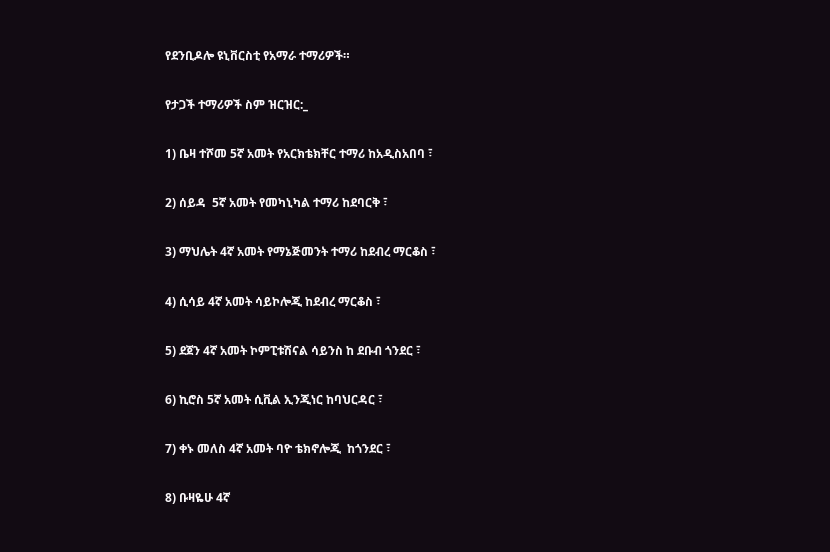የደንቢዶሎ ዩኒቨርስቲ የአማራ ተማሪዎች።

የታጋች ተማሪዎች ስም ዝርዝር:_

1) ቤዛ ተሾመ 5ኛ አመት የአርክቴክቸር ተማሪ ከአዲስአበባ ፣

2) ሰይዳ  5ኛ አመት የመካኒካል ተማሪ ከደባርቅ ፣

3) ማህሌት 4ኛ አመት የማኔጅመንት ተማሪ ከደብረ ማርቆስ ፣

4) ሲሳይ 4ኛ አመት ሳይኮሎጂ ከደብረ ማርቆስ ፣

5) ደጀን 4ኛ አመት ኮምፒቱሽናል ሳይንስ ከ ደቡብ ጎንደር ፣

6) ኪሮስ 5ኛ አመት ሲቪል ኢንጂነር ከባህርዳር ፣

7) ቀኑ መለስ 4ኛ አመት ባዮ ቴክኖሎጂ  ከጎንደር ፣

8) ቡዛዬሁ 4ኛ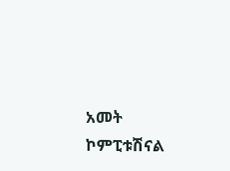አመት ኮምፒቱሽናል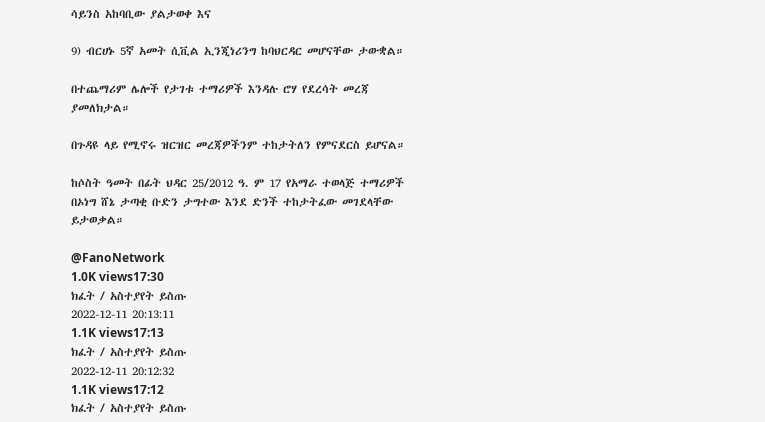ሳይንስ አከባቢው ያልታወቀ እና

9) ብርሀኑ 5ኛ አመት ሲቪል ኢንጂነሪንግ ከባህርዳር መሆናቸው ታውቋል።

በተጨማሪም ሌሎች የታገቱ ተማሪዎች እንዳሉ ሮሃ የደረሳት መረጃ ያመለክታል።

በጉዳዩ ላይ የሚኖሩ ዝርዝር መረጃዎችንም ተከታትለን የምናደርስ ይሆናል።

ከሶስት ዓመት በፊት ህዳር 25/2012 ዓ. ም 17 የአማራ ተወላጅ ተማሪዎች በኦነግ ሸኔ ታጣቂ ቡድን ታግተው እንደ ድንች ተከታትፈው መገደላቸው ይታወቃል።

@FanoNetwork
1.0K views17:30
ክፈት / አስተያየት ይስጡ
2022-12-11 20:13:11
1.1K views17:13
ክፈት / አስተያየት ይስጡ
2022-12-11 20:12:32
1.1K views17:12
ክፈት / አስተያየት ይስጡ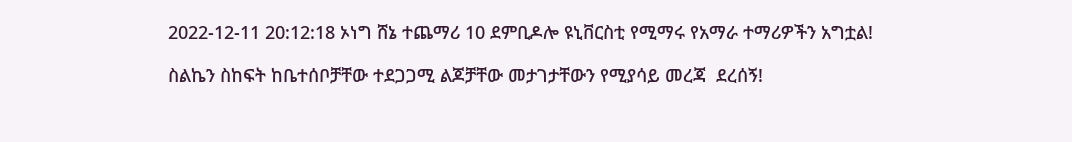2022-12-11 20:12:18 ኦነግ ሸኔ ተጨማሪ 10 ደምቢዶሎ ዩኒቨርስቲ የሚማሩ የአማራ ተማሪዎችን አግቷል!

ስልኬን ስከፍት ከቤተሰቦቻቸው ተደጋጋሚ ልጆቻቸው መታገታቸውን የሚያሳይ መረጃ  ደረሰኝ!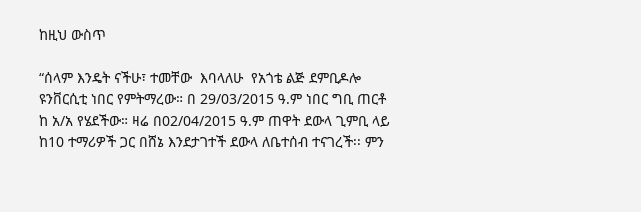ከዚህ ውስጥ

“ሰላም እንዴት ናችሁ፣ ተመቸው  እባላለሁ  የአጎቴ ልጅ ደምቢዶሎ ዩንቨርሲቲ ነበር የምትማረው። በ 29/03/2015 ዓ.ም ነበር ግቢ ጠርቶ  ከ አ/አ የሄደችው። ዛሬ በ02/04/2015 ዓ.ም ጠዋት ደውላ ጊምቢ ላይ ከ10 ተማሪዎች ጋር በሸኔ እንደታገተች ደውላ ለቤተሰብ ተናገረች፡፡ ምን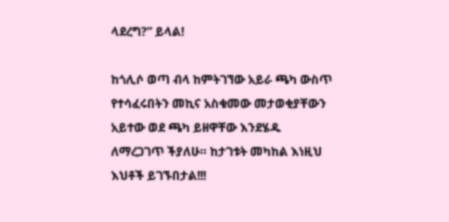ላደረግ?” ይላል!

ከጎሊሶ ወጣ ብላ ከምትገኘው አይራ ጫካ ውስጥ የተሳፈሩበትን መኪና አስቁመው መታወቂያቸውን አይተው ወደ ጫካ ይዘዋቸው እንደሄዱ ለማረጋገጥ ችያለሁ። ከታገቱት መካከል እነዚህ እህቶች ይገኙበታል!!!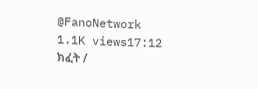@FanoNetwork
1.1K views17:12
ክፈት /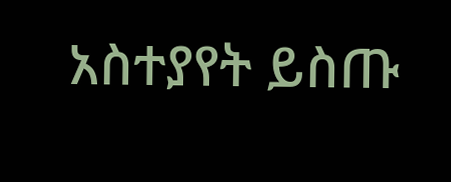አስተያየት ይስጡ